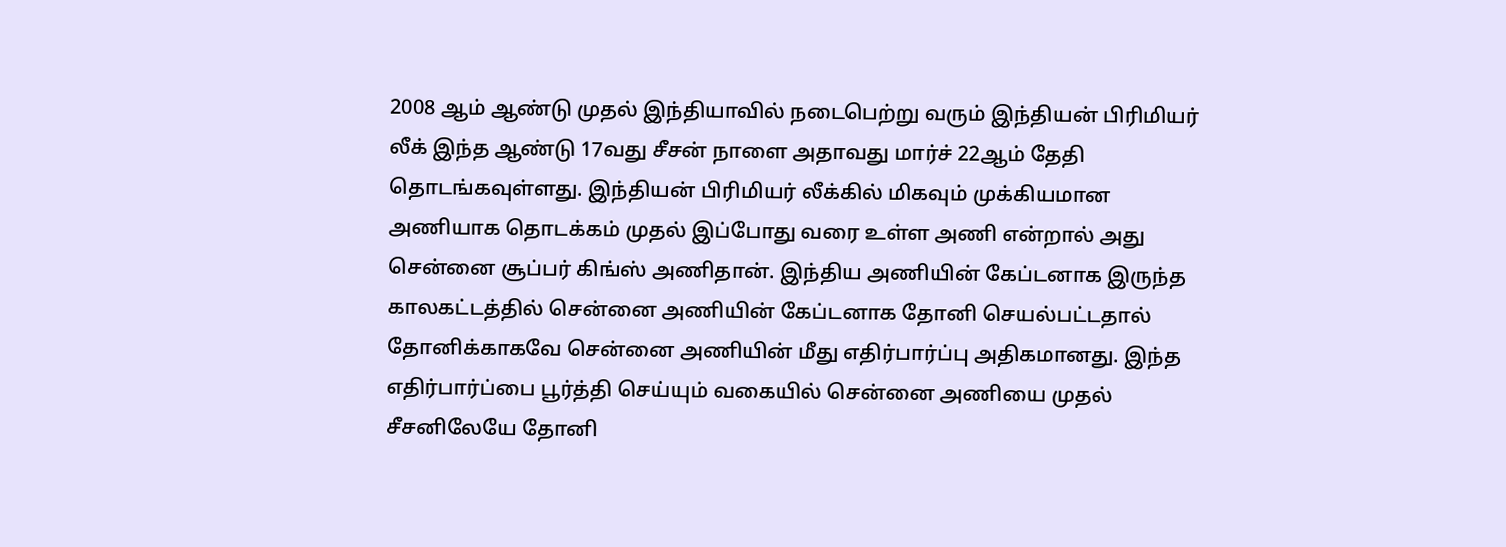2008 ஆம் ஆண்டு முதல் இந்தியாவில் நடைபெற்று வரும் இந்தியன் பிரிமியர் லீக் இந்த ஆண்டு 17வது சீசன் நாளை அதாவது மார்ச் 22ஆம் தேதி தொடங்கவுள்ளது. இந்தியன் பிரிமியர் லீக்கில் மிகவும் முக்கியமான அணியாக தொடக்கம் முதல் இப்போது வரை உள்ள அணி என்றால் அது சென்னை சூப்பர் கிங்ஸ் அணிதான். இந்திய அணியின் கேப்டனாக இருந்த காலகட்டத்தில் சென்னை அணியின் கேப்டனாக தோனி செயல்பட்டதால் தோனிக்காகவே சென்னை அணியின் மீது எதிர்பார்ப்பு அதிகமானது. இந்த எதிர்பார்ப்பை பூர்த்தி செய்யும் வகையில் சென்னை அணியை முதல் சீசனிலேயே தோனி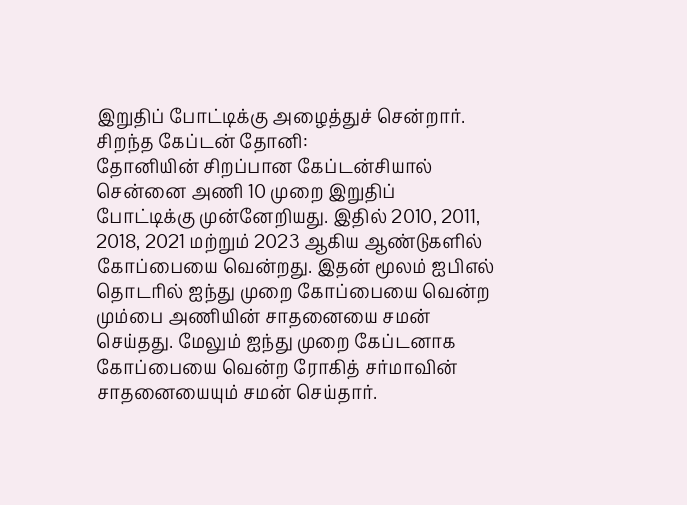இறுதிப் போட்டிக்கு அழைத்துச் சென்றார்.
சிறந்த கேப்டன் தோனி:
தோனியின் சிறப்பான கேப்டன்சியால் சென்னை அணி 10 முறை இறுதிப் போட்டிக்கு முன்னேறியது. இதில் 2010, 2011, 2018, 2021 மற்றும் 2023 ஆகிய ஆண்டுகளில் கோப்பையை வென்றது. இதன் மூலம் ஐபிஎல் தொடரில் ஐந்து முறை கோப்பையை வென்ற மும்பை அணியின் சாதனையை சமன் செய்தது. மேலும் ஐந்து முறை கேப்டனாக கோப்பையை வென்ற ரோகித் சர்மாவின் சாதனையையும் சமன் செய்தார்.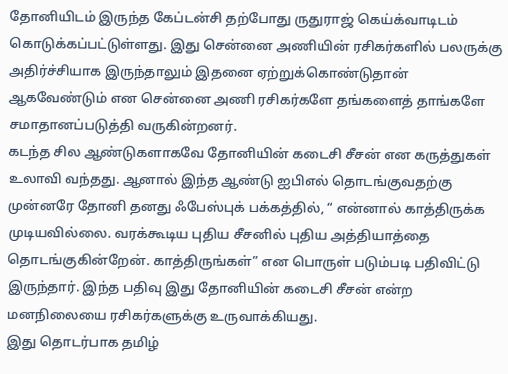தோனியிடம் இருந்த கேப்டன்சி தற்போது ருதுராஜ் கெய்க்வாடிடம் கொடுக்கப்பட்டுள்ளது. இது சென்னை அணியின் ரசிகர்களில் பலருக்கு அதிர்ச்சியாக இருந்தாலும் இதனை ஏற்றுக்கொண்டுதான் ஆகவேண்டும் என சென்னை அணி ரசிகர்களே தங்களைத் தாங்களே சமாதானப்படுத்தி வருகின்றனர்.
கடந்த சில ஆண்டுகளாகவே தோனியின் கடைசி சீசன் என கருத்துகள் உலாவி வந்தது. ஆனால் இந்த ஆண்டு ஐபிஎல் தொடங்குவதற்கு முன்னரே தோனி தனது ஃபேஸ்புக் பக்கத்தில், “ என்னால் காத்திருக்க முடியவில்லை. வரக்கூடிய புதிய சீசனில் புதிய அத்தியாத்தை தொடங்குகின்றேன். காத்திருங்கள்” என பொருள் படும்படி பதிவிட்டு இருந்தார். இந்த பதிவு இது தோனியின் கடைசி சீசன் என்ற மனநிலையை ரசிகர்களுக்கு உருவாக்கியது.
இது தொடர்பாக தமிழ்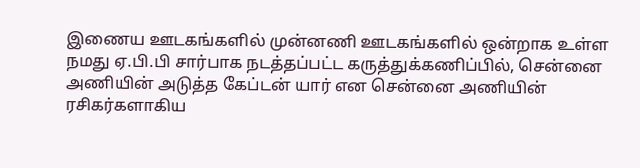இணைய ஊடகங்களில் முன்னணி ஊடகங்களில் ஒன்றாக உள்ள நமது ஏ.பி.பி சார்பாக நடத்தப்பட்ட கருத்துக்கணிப்பில், சென்னை அணியின் அடுத்த கேப்டன் யார் என சென்னை அணியின் ரசிகர்களாகிய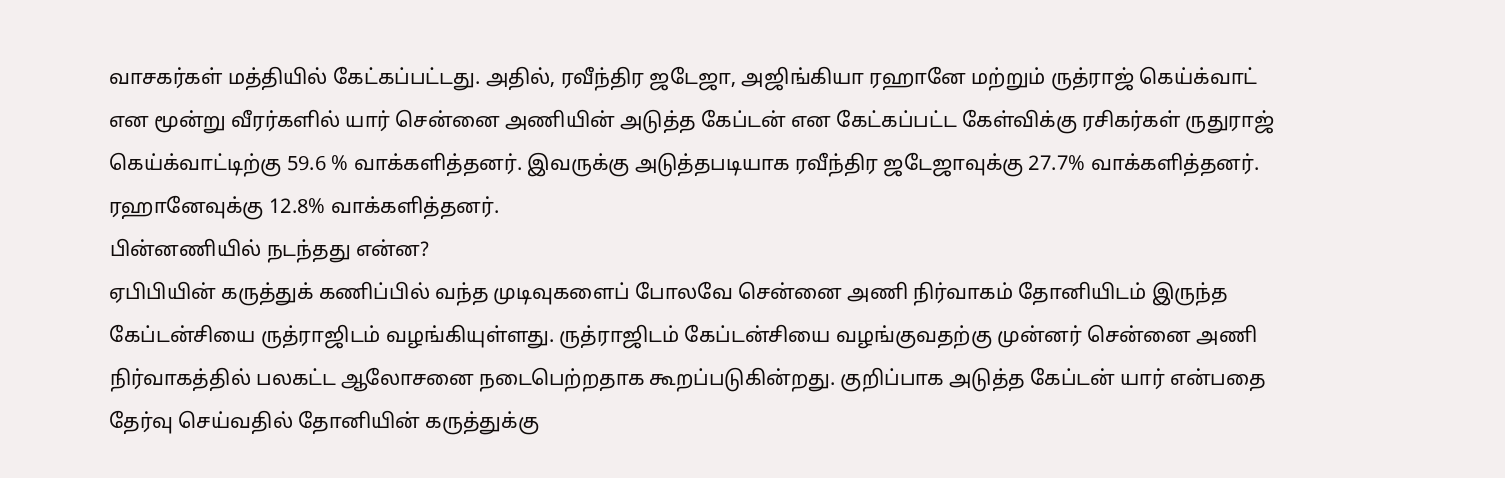வாசகர்கள் மத்தியில் கேட்கப்பட்டது. அதில், ரவீந்திர ஜடேஜா, அஜிங்கியா ரஹானே மற்றும் ருத்ராஜ் கெய்க்வாட் என மூன்று வீரர்களில் யார் சென்னை அணியின் அடுத்த கேப்டன் என கேட்கப்பட்ட கேள்விக்கு ரசிகர்கள் ருதுராஜ் கெய்க்வாட்டிற்கு 59.6 % வாக்களித்தனர். இவருக்கு அடுத்தபடியாக ரவீந்திர ஜடேஜாவுக்கு 27.7% வாக்களித்தனர். ரஹானேவுக்கு 12.8% வாக்களித்தனர்.
பின்னணியில் நடந்தது என்ன?
ஏபிபியின் கருத்துக் கணிப்பில் வந்த முடிவுகளைப் போலவே சென்னை அணி நிர்வாகம் தோனியிடம் இருந்த கேப்டன்சியை ருத்ராஜிடம் வழங்கியுள்ளது. ருத்ராஜிடம் கேப்டன்சியை வழங்குவதற்கு முன்னர் சென்னை அணி நிர்வாகத்தில் பலகட்ட ஆலோசனை நடைபெற்றதாக கூறப்படுகின்றது. குறிப்பாக அடுத்த கேப்டன் யார் என்பதை தேர்வு செய்வதில் தோனியின் கருத்துக்கு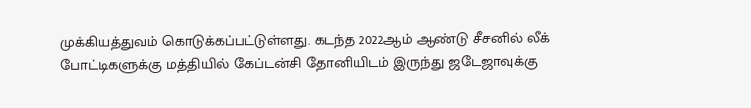முக்கியத்துவம் கொடுக்கப்பட்டுள்ளது. கடந்த 2022ஆம் ஆண்டு சீசனில் லீக் போட்டிகளுக்கு மத்தியில் கேப்டன்சி தோனியிடம் இருந்து ஜடேஜாவுக்கு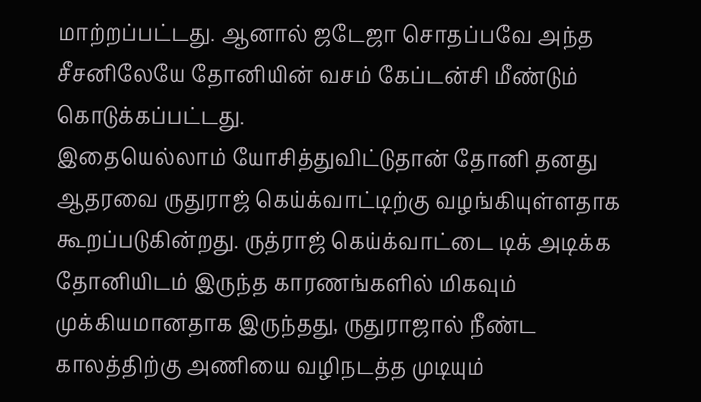மாற்றப்பட்டது. ஆனால் ஜடேஜா சொதப்பவே அந்த சீசனிலேயே தோனியின் வசம் கேப்டன்சி மீண்டும் கொடுக்கப்பட்டது.
இதையெல்லாம் யோசித்துவிட்டுதான் தோனி தனது ஆதரவை ருதுராஜ் கெய்க்வாட்டிற்கு வழங்கியுள்ளதாக கூறப்படுகின்றது. ருத்ராஜ் கெய்க்வாட்டை டிக் அடிக்க தோனியிடம் இருந்த காரணங்களில் மிகவும் முக்கியமானதாக இருந்தது, ருதுராஜால் நீண்ட காலத்திற்கு அணியை வழிநடத்த முடியும்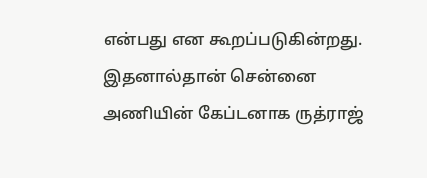என்பது என கூறப்படுகின்றது. இதனால்தான் சென்னை அணியின் கேப்டனாக ருத்ராஜ்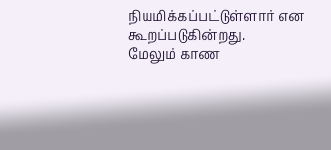நியமிக்கப்பட்டுள்ளார் என கூறப்படுகின்றது.
மேலும் காண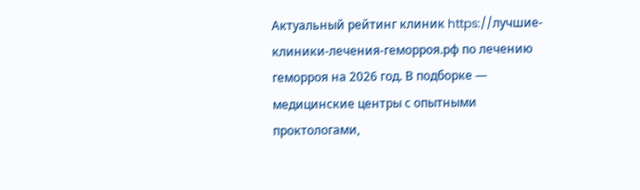Актуальный рейтинг клиник https://лучшие-клиники-лечения-геморроя.рф по лечению геморроя на 2026 год. В подборке — медицинские центры с опытными проктологами,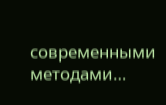современными методами…